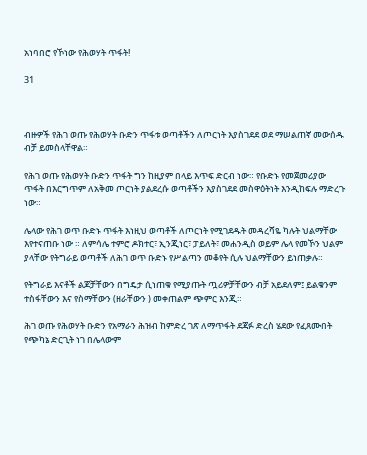አነባበሮ የኾነው የሕወሃት ጥፋት!

31



ብዙዎች የሕገ ወጡ የሕወሃት ቡድን ጥፋቱ ወጣቶችን ለጦርነት እያስገደደ ወደ ማሠልጠኛ መውሰዱ ብቻ ይመስላቸዋል።

የሕገ ወጡ የሕወሃት ቡድን ጥፋት ግን ከዚያም በላይ እጥፍ ድርብ ነው። የቡድኑ የመጀመሪያው ጥፋት በእርግጥም ለአቅመ ጦርነት ያልደረሱ ወጣቶችን እያስገደደ መስዋዕትነት እንዲከፍሉ ማድረጉ ነው።

ሌላው የሕገ ወጥ ቡድኑ ጥፋት እነዚህ ወጣቶች ለጦርነት የሚገደዱት መዳረሻዬ ካሉት ህልማቸው እየተናጠቡ ነው ። ለምሳሌ ተምሮ ዶክተር፣ ኢንጂነር፣ ፓይለት፣ መሐንዲስ ወይም ሌላ የመኾን ህልም ያላቸው የትግራይ ወጣቶች ለሕገ ወጥ ቡድኑ የሥልጣን መቆየት ሲሉ ህልማቸውን ይነጠቃሉ።

የትግራይ እናቶች ልጆቻቸውን በግዴታ ሲነጠቁ የሚያጡት ጧሪዎቻቸውን ብቻ አይደለም፤ ይልቁንም ተስፋቸውን እና የስማቸውን (ዘራቸውን ) መቀጠልም ጭምር እንጂ።

ሕገ ወጡ የሕወሃት ቡድን የአማራን ሕዝብ ከምድረ ገጽ ለማጥፋት ደጃፉ ድረስ ሄደው የፈጸሙበት የጭካኔ ድርጊት ነገ በሌላውም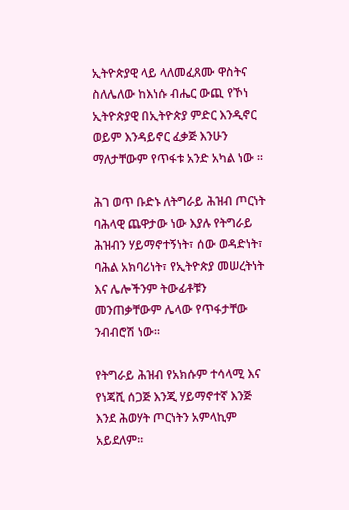ኢትዮጵያዊ ላይ ላለመፈጸሙ ዋስትና ስለሌለው ከእነሱ ብሔር ውጪ የኾነ ኢትዮጵያዊ በኢትዮጵያ ምድር እንዲኖር ወይም እንዳይኖር ፈቃጅ እንሁን ማለታቸውም የጥፋቱ አንድ አካል ነው ።

ሕገ ወጥ ቡድኑ ለትግራይ ሕዝብ ጦርነት ባሕላዊ ጨዋታው ነው እያሉ የትግራይ ሕዝብን ሃይማኖተኝነት፣ ሰው ወዳድነት፣ ባሕል አክባሪነት፣ የኢትዮጵያ መሠረትነት እና ሌሎችንም ትውፊቶቹን መንጠቃቸውም ሌላው የጥፋታቸው ንብብሮሽ ነው።

የትግራይ ሕዝብ የአክሱም ተሳላሚ እና የነጃሺ ሰጋጅ እንጂ ሃይማኖተኛ እንጅ እንደ ሕወሃት ጦርነትን አምላኪም አይደለም።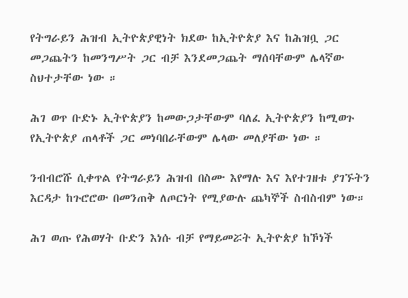የትግራይን ሕዝብ ኢትዮጵያዊነት ክደው ከኢትዮጵያ እና ከሕዝቧ ጋር መጋጨትን ከመንግሥት ጋር ብቻ እንደመጋጨት ማሰባቸውም ሌላኛው ስህተታቸው ነው ።

ሕገ ወጥ ቡድኑ ኢትዮጵያን ከመውጋታቸውም ባለፈ ኢትዮጵያን ከሚወጉ የኢትዮጵያ ጠላቶች ጋር መነባበራቸውም ሌላው መለያቸው ነው ።

ንብብሮሹ ሲቀጥል የትግራይን ሕዝብ በስሙ እየማሉ እና እየተገዘቱ ያገኙትን እርዳታ ከጉሮሮው በመንጠቅ ለጦርነት የሚያውሉ ጨካኞች ስብስብም ነው።

ሕገ ወጡ የሕወሃት ቡድን እነሱ ብቻ የማይመሯት ኢትዮጵያ ከኾነች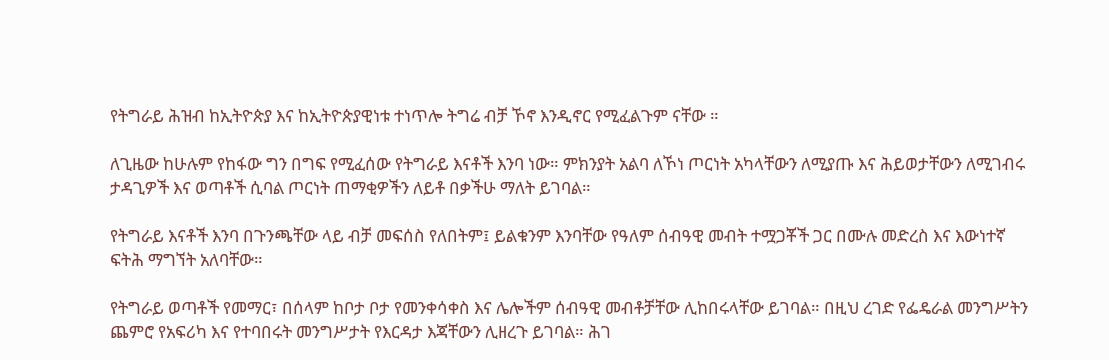የትግራይ ሕዝብ ከኢትዮጵያ እና ከኢትዮጵያዊነቱ ተነጥሎ ትግሬ ብቻ ኾኖ እንዲኖር የሚፈልጉም ናቸው ።

ለጊዜው ከሁሉም የከፋው ግን በግፍ የሚፈሰው የትግራይ እናቶች እንባ ነው። ምክንያት አልባ ለኾነ ጦርነት አካላቸውን ለሚያጡ እና ሕይወታቸውን ለሚገብሩ ታዳጊዎች እና ወጣቶች ሲባል ጦርነት ጠማቂዎችን ለይቶ በቃችሁ ማለት ይገባል።

የትግራይ እናቶች እንባ በጉንጫቸው ላይ ብቻ መፍሰስ የለበትም፤ ይልቁንም እንባቸው የዓለም ሰብዓዊ መብት ተሟጋቾች ጋር በሙሉ መድረስ እና እውነተኛ ፍትሕ ማግኘት አለባቸው።

የትግራይ ወጣቶች የመማር፣ በሰላም ከቦታ ቦታ የመንቀሳቀስ እና ሌሎችም ሰብዓዊ መብቶቻቸው ሊከበሩላቸው ይገባል። በዚህ ረገድ የፌዴራል መንግሥትን ጨምሮ የአፍሪካ እና የተባበሩት መንግሥታት የእርዳታ እጃቸውን ሊዘረጉ ይገባል። ሕገ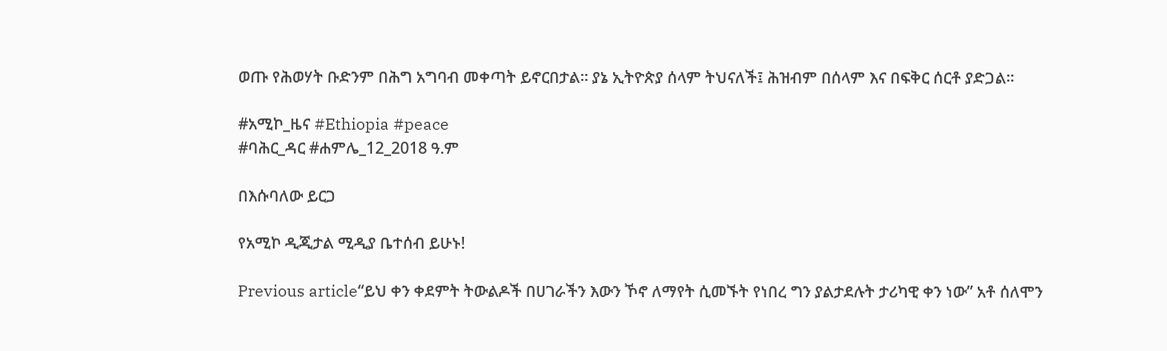ወጡ የሕወሃት ቡድንም በሕግ አግባብ መቀጣት ይኖርበታል። ያኔ ኢትዮጵያ ሰላም ትህናለች፤ ሕዝብም በሰላም እና በፍቅር ሰርቶ ያድጋል።

#አሚኮ_ዜና #Ethiopia #peace
#ባሕር_ዳር #ሐምሌ_12_2018 ዓ.ም

በእሱባለው ይርጋ

የአሚኮ ዲጂታል ሚዲያ ቤተሰብ ይሁኑ!

Previous article“ይህ ቀን ቀደምት ትውልዶች በሀገራችን እውን ኾኖ ለማየት ሲመኙት የነበረ ግን ያልታደሉት ታሪካዊ ቀን ነው” አቶ ሰለሞን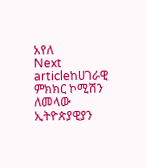አየለ
Next articleከሀገራዊ ምክክር ኮሚሽን ለመላው ኢትዮጵያዊያን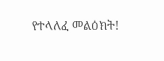የተላለፈ መልዕክት!